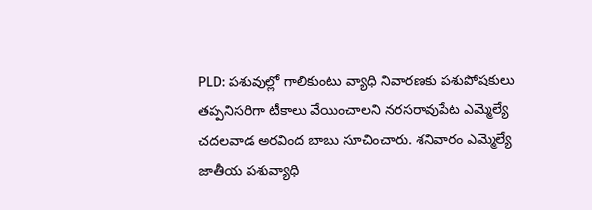PLD: పశువుల్లో గాలికుంటు వ్యాధి నివారణకు పశుపోషకులు తప్పనిసరిగా టీకాలు వేయించాలని నరసరావుపేట ఎమ్మెల్యే చదలవాడ అరవింద బాబు సూచించారు. శనివారం ఎమ్మెల్యే జాతీయ పశువ్యాధి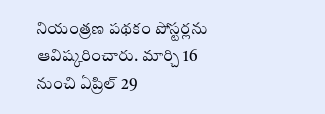నియంత్రణ పథకం పోస్టర్లను ఆవిష్కరించారు. మార్చి 16 నుంచి ఏప్రిల్ 29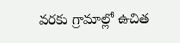వరకు గ్రామాల్లో ఉచిత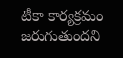టీకా కార్యక్రమం జరుగుతుందని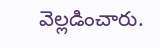వెల్లడించారు.